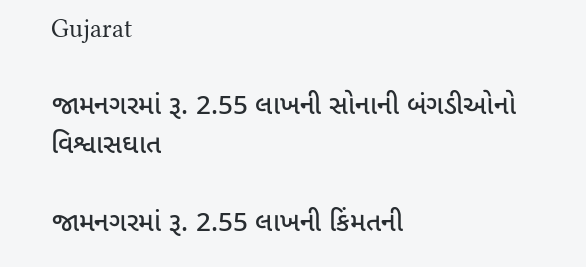Gujarat

જામનગરમાં રૂ. 2.55 લાખની સોનાની બંગડીઓનો વિશ્વાસઘાત

જામનગરમાં રૂ. 2.55 લાખની કિંમતની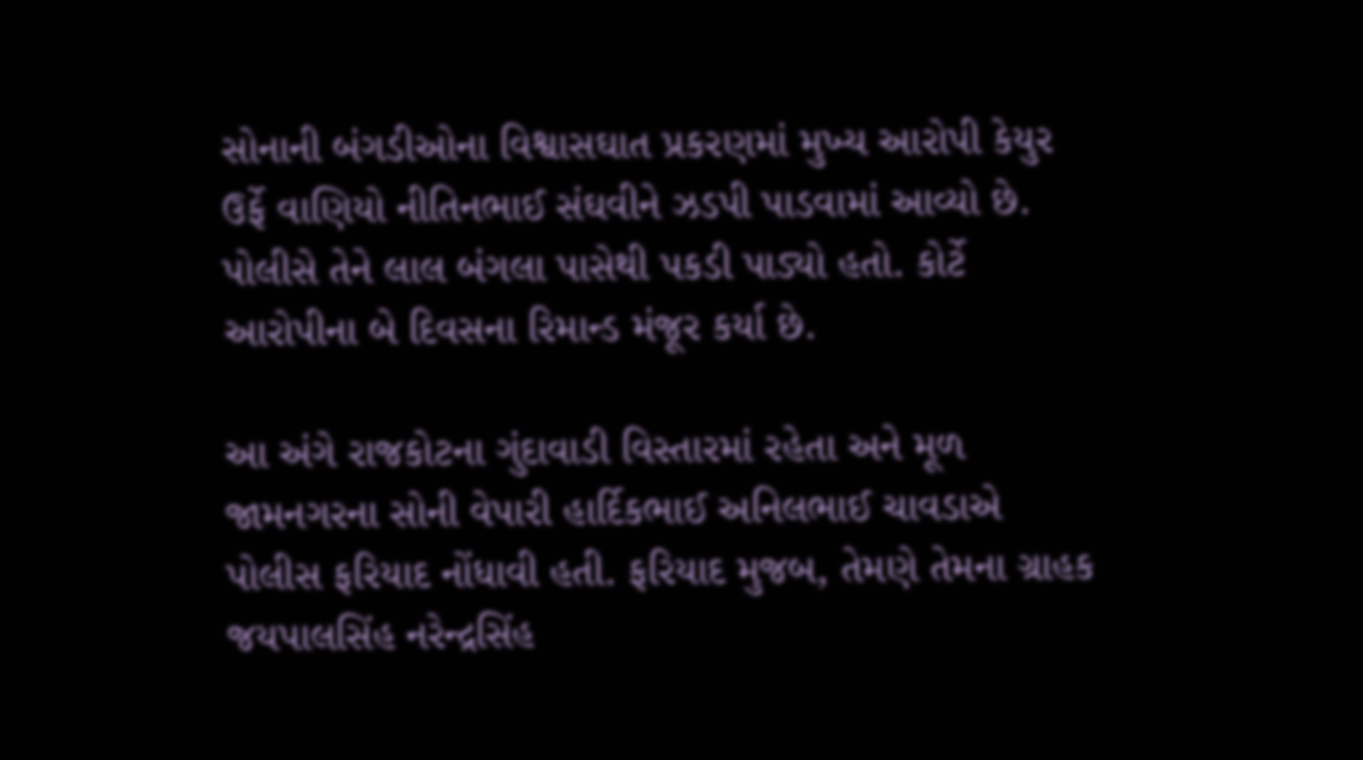સોનાની બંગડીઓના વિશ્વાસઘાત પ્રકરણમાં મુખ્ય આરોપી કેયુર ઉર્ફે વાણિયો નીતિનભાઈ સંઘવીને ઝડપી પાડવામાં આવ્યો છે. પોલીસે તેને લાલ બંગલા પાસેથી પકડી પાડ્યો હતો. કોર્ટે આરોપીના બે દિવસના રિમાન્ડ મંજૂર કર્યા છે.

આ અંગે રાજકોટના ગુંદાવાડી વિસ્તારમાં રહેતા અને મૂળ જામનગરના સોની વેપારી હાર્દિકભાઈ અનિલભાઈ ચાવડાએ પોલીસ ફરિયાદ નોંધાવી હતી. ફરિયાદ મુજબ, તેમણે તેમના ગ્રાહક જયપાલસિંહ નરેન્દ્રસિંહ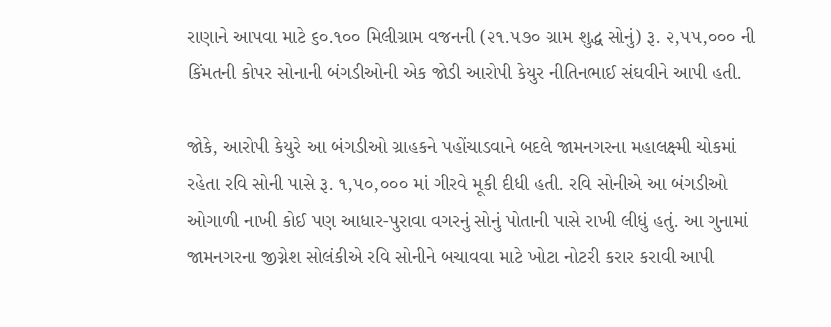રાણાને આપવા માટે ૬૦.૧૦૦ મિલીગ્રામ વજનની (૨૧.૫૭૦ ગ્રામ શુદ્ધ સોનું) રૂ. ૨,૫૫,૦૦૦ ની કિંમતની કોપર સોનાની બંગડીઓની એક જોડી આરોપી કેયુર નીતિનભાઈ સંઘવીને આપી હતી.

જોકે, આરોપી કેયુરે આ બંગડીઓ ગ્રાહકને પહોંચાડવાને બદલે જામનગરના મહાલક્ષ્મી ચોકમાં રહેતા રવિ સોની પાસે રૂ. ૧,૫૦,૦૦૦ માં ગીરવે મૂકી દીધી હતી. રવિ સોનીએ આ બંગડીઓ ઓગાળી નાખી કોઈ પણ આધાર-પુરાવા વગરનું સોનું પોતાની પાસે રાખી લીધું હતું. આ ગુનામાં જામનગરના જીગ્નેશ સોલંકીએ રવિ સોનીને બચાવવા માટે ખોટા નોટરી કરાર કરાવી આપી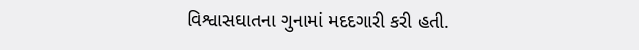વિશ્વાસઘાતના ગુનામાં મદદગારી કરી હતી.